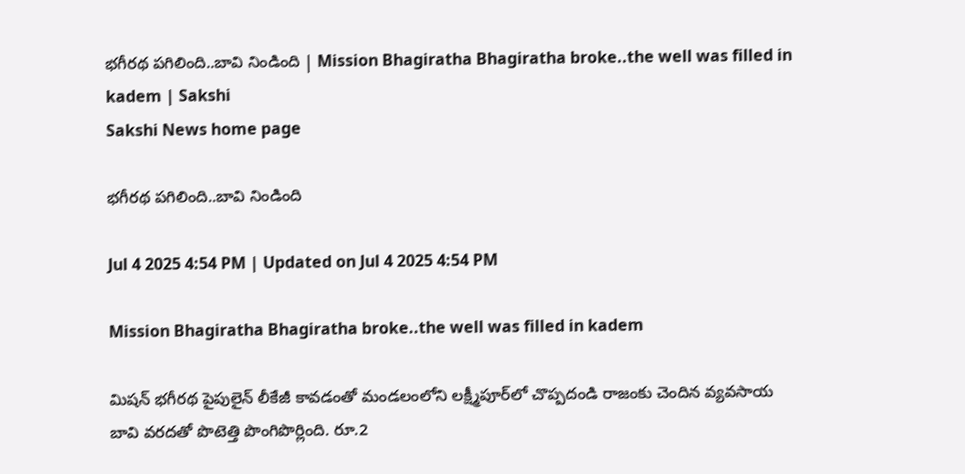భగీరథ పగిలింది..బావి నిండింది | Mission Bhagiratha Bhagiratha broke..the well was filled in kadem | Sakshi
Sakshi News home page

భగీరథ పగిలింది..బావి నిండింది

Jul 4 2025 4:54 PM | Updated on Jul 4 2025 4:54 PM

Mission Bhagiratha Bhagiratha broke..the well was filled in kadem

మిషన్‌ భగీరథ పైపులైన్‌ లీకేజీ కావడంతో మండలంలోని లక్ష్మీపూర్‌లో చొప్పదండి రాజంకు చెందిన వ్యవసాయ బావి వరదతో పొటెత్తి పొంగిపొర్లింది. రూ.2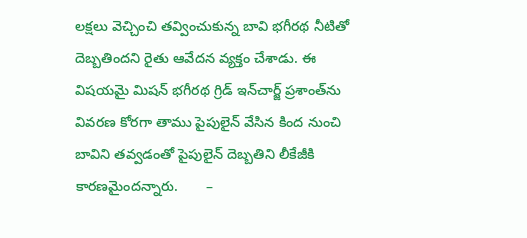లక్షలు వెచ్చించి తవ్వించుకున్న బావి భగీరథ నీటితో దెబ్బతిందని రైతు ఆవేదన వ్యక్తం చేశాడు. ఈ విషయమై మిషన్‌ భగీరథ గ్రిడ్‌ ఇన్‌చార్జ్‌ ప్రశాంత్‌ను వివరణ కోరగా తాము పైపులైన్‌ వేసిన కింద నుంచి బావిని తవ్వడంతో పైపులైన్‌ దెబ్బతిని లీకేజీకి కారణమైందన్నారు.       –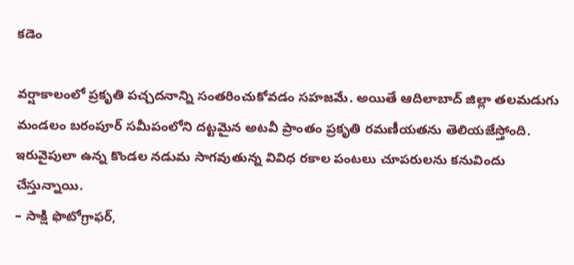కడెం

వర్షాకాలంలో ప్రకృతి పచ్చదనాన్ని సంతరించుకోవడం సహజమే. అయితే ఆదిలాబాద్‌ జిల్లా తలమడుగు మండలం బరంపూర్‌ సమీపంలోని దట్టమైన అటవీ ప్రాంతం ప్రకృతి రమణీయతను తెలియజేస్తోంది. ఇరువైపులా ఉన్న కొండల నడుమ సాగవుతున్న వివిధ రకాల పంటలు చూపరులను కనువిందు చేస్తున్నాయి.
– సాక్షి ఫొటోగ్రాఫర్,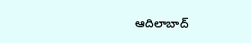ఆదిలాబాద్‌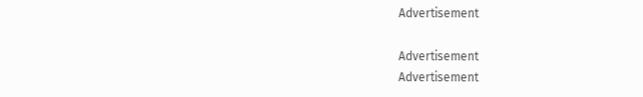Advertisement

Advertisement
Advertisement